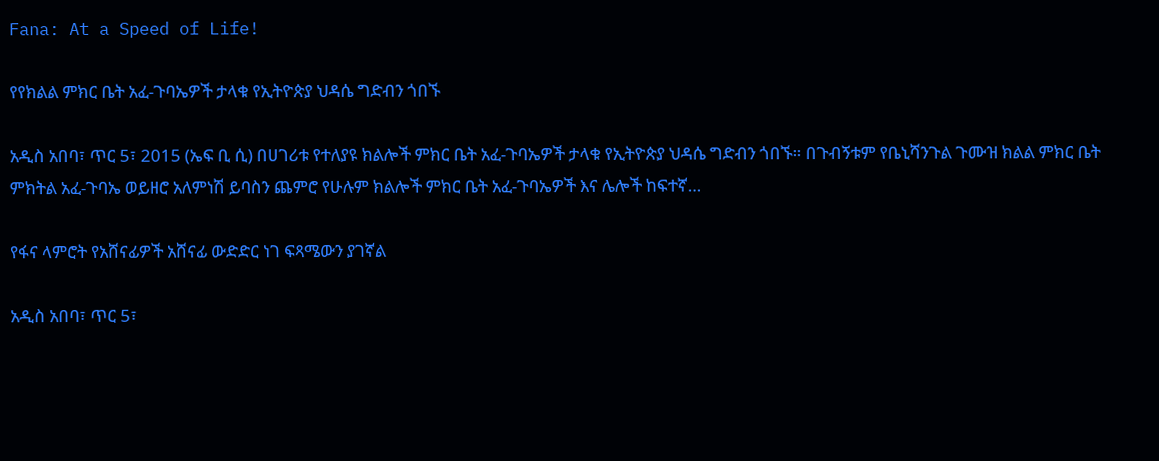Fana: At a Speed of Life!

የየክልል ምክር ቤት አፈ-ጉባኤዎች ታላቁ የኢትዮጵያ ህዳሴ ግድብን ጎበኙ

አዲስ አበባ፣ ጥር 5፣ 2015 (ኤፍ ቢ ሲ) በሀገሪቱ የተለያዩ ክልሎች ምክር ቤት አፈ-ጉባኤዎች ታላቁ የኢትዮጵያ ህዳሴ ግድብን ጎበኙ። በጉብኝቱም የቤኒሻንጉል ጉሙዝ ክልል ምክር ቤት ምክትል አፈ-ጉባኤ ወይዘሮ አለምነሽ ይባስን ጨምሮ የሁሉም ክልሎች ምክር ቤት አፈ-ጉባኤዎች እና ሌሎች ከፍተኛ…

የፋና ላምሮት የአሸናፊዎች አሸናፊ ውድድር ነገ ፍጻሜውን ያገኛል

አዲስ አበባ፣ ጥር 5፣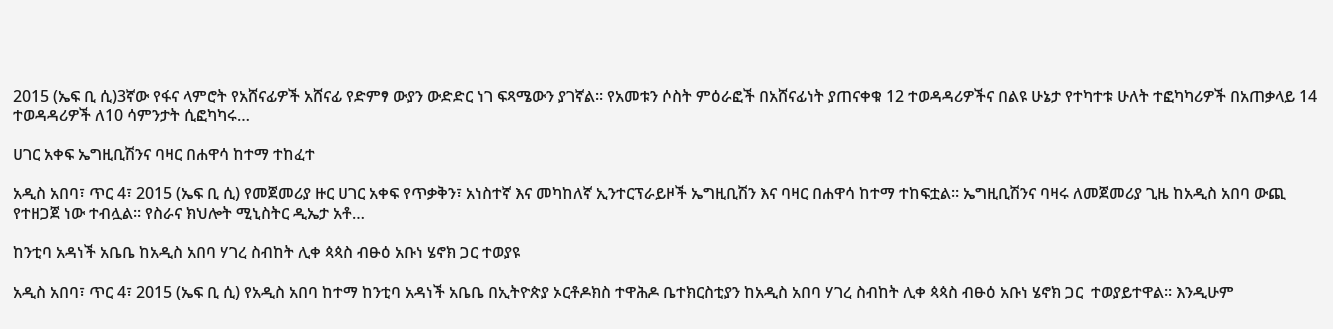2015 (ኤፍ ቢ ሲ)3ኛው የፋና ላምሮት የአሸናፊዎች አሸናፊ የድምፃ ውያን ውድድር ነገ ፍጻሜውን ያገኛል፡፡ የአመቱን ሶስት ምዕራፎች በአሸናፊነት ያጠናቀቁ 12 ተወዳዳሪዎችና በልዩ ሁኔታ የተካተቱ ሁለት ተፎካካሪዎች በአጠቃላይ 14 ተወዳዳሪዎች ለ10 ሳምንታት ሲፎካካሩ…

ሀገር አቀፍ ኤግዚቢሽንና ባዛር በሐዋሳ ከተማ ተከፈተ

አዲስ አበባ፣ ጥር 4፣ 2015 (ኤፍ ቢ ሲ) የመጀመሪያ ዙር ሀገር አቀፍ የጥቃቅን፣ አነስተኛ እና መካከለኛ ኢንተርፕራይዞች ኤግዚቢሽን እና ባዛር በሐዋሳ ከተማ ተከፍቷል። ኤግዚቢሽንና ባዛሩ ለመጀመሪያ ጊዜ ከአዲስ አበባ ውጪ የተዘጋጀ ነው ተብሏል፡፡ የስራና ክህሎት ሚኒስትር ዲኤታ አቶ…

ከንቲባ አዳነች አቤቤ ከአዲስ አበባ ሃገረ ስብከት ሊቀ ጳጳስ ብፁዕ አቡነ ሄኖክ ጋር ተወያዩ

አዲስ አበባ፣ ጥር 4፣ 2015 (ኤፍ ቢ ሲ) የአዲስ አበባ ከተማ ከንቲባ አዳነች አቤቤ በኢትዮጵያ ኦርቶዶክስ ተዋሕዶ ቤተክርስቲያን ከአዲስ አበባ ሃገረ ስብከት ሊቀ ጳጳስ ብፁዕ አቡነ ሄኖክ ጋር  ተወያይተዋል፡፡ እንዲሁም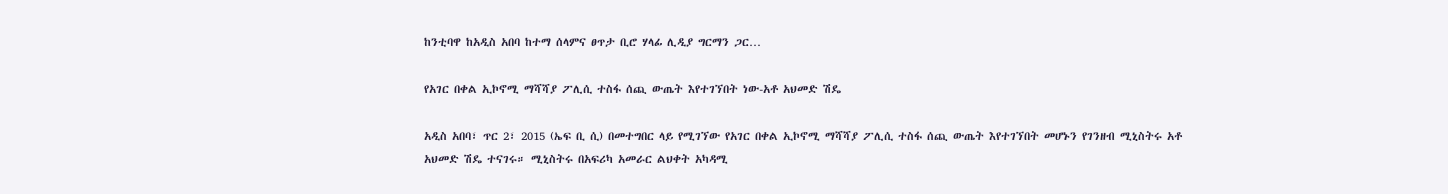ከንቲባዋ ከአዲስ አበባ ከተማ ሰላምና ፀጥታ ቢሮ ሃላፊ ሊዲያ ግርማን ጋር…

የአገር በቀል ኢኮኖሚ ማሻሻያ ፖሊሲ ተስፋ ሰጪ ውጤት እየተገኘበት ነው-አቶ አህመድ ሽዴ

አዲስ አበባ፣ ጥር 2፣ 2015 (ኤፍ ቢ ሲ) በመተግበር ላይ የሚገኘው የአገር በቀል ኢኮኖሚ ማሻሻያ ፖሊሲ ተስፋ ሰጪ ውጤት እየተገኘበት መሆኑን የገንዘብ ሚኒስትሩ አቶ አህመድ ሽዴ ተናገሩ። ሚኒስትሩ በአፍሪካ አመራር ልህቀት አካዳሚ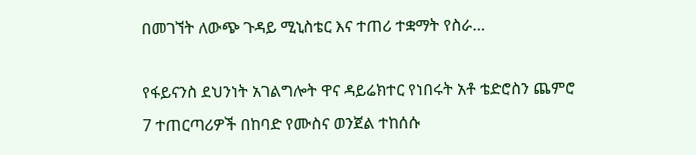በመገኘት ለውጭ ጉዳይ ሚኒስቴር እና ተጠሪ ተቋማት የስራ…

የፋይናንስ ደህንነት አገልግሎት ዋና ዳይሬክተር የነበሩት አቶ ቴድሮስን ጨምሮ 7 ተጠርጣሪዎች በከባድ የሙስና ወንጀል ተከሰሱ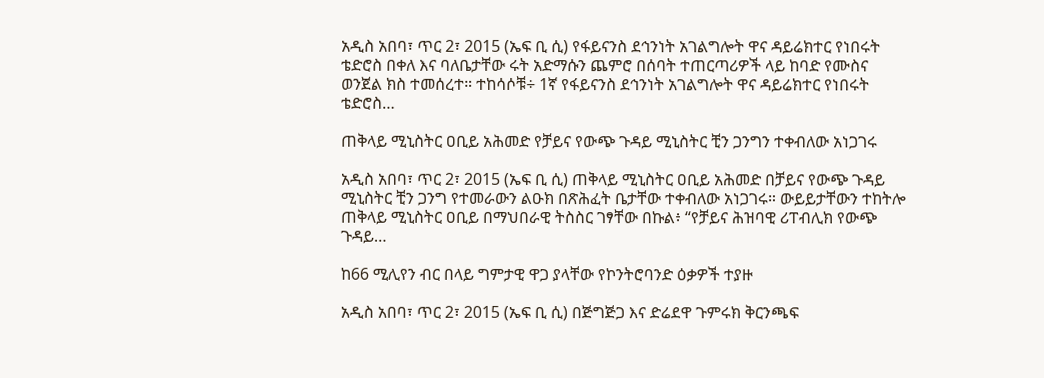አዲስ አበባ፣ ጥር 2፣ 2015 (ኤፍ ቢ ሲ) የፋይናንስ ደኅንነት አገልግሎት ዋና ዳይሬክተር የነበሩት ቴድሮስ በቀለ እና ባለቤታቸው ሩት አድማሱን ጨምሮ በሰባት ተጠርጣሪዎች ላይ ከባድ የሙስና ወንጀል ክስ ተመሰረተ። ተከሳሶቹ÷ 1ኛ የፋይናንስ ደኅንነት አገልግሎት ዋና ዳይሬክተር የነበሩት ቴድሮስ…

ጠቅላይ ሚኒስትር ዐቢይ አሕመድ የቻይና የውጭ ጉዳይ ሚኒስትር ቺን ጋንግን ተቀብለው አነጋገሩ

አዲስ አበባ፣ ጥር 2፣ 2015 (ኤፍ ቢ ሲ) ጠቅላይ ሚኒስትር ዐቢይ አሕመድ በቻይና የውጭ ጉዳይ ሚኒስትር ቺን ጋንግ የተመራውን ልዑክ በጽሕፈት ቤታቸው ተቀብለው አነጋገሩ። ውይይታቸውን ተከትሎ ጠቅላይ ሚኒስትር ዐቢይ በማህበራዊ ትስስር ገፃቸው በኩል፥ “የቻይና ሕዝባዊ ሪፐብሊክ የውጭ ጉዳይ…

ከ66 ሚሊየን ብር በላይ ግምታዊ ዋጋ ያላቸው የኮንትሮባንድ ዕቃዎች ተያዙ

አዲስ አበባ፣ ጥር 2፣ 2015 (ኤፍ ቢ ሲ) በጅግጅጋ እና ድሬደዋ ጉምሩክ ቅርንጫፍ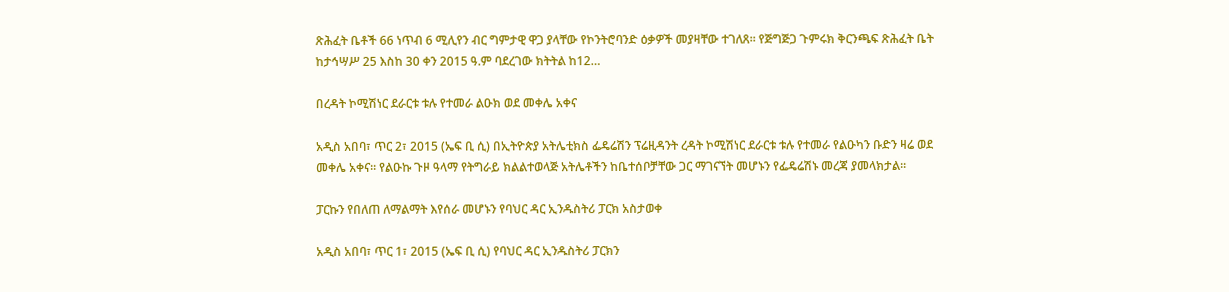ጽሕፈት ቤቶች 66 ነጥብ 6 ሚሊየን ብር ግምታዊ ዋጋ ያላቸው የኮንትሮባንድ ዕቃዎች መያዛቸው ተገለጸ፡፡ የጅግጅጋ ጉምሩክ ቅርንጫፍ ጽሕፈት ቤት ከታኅሣሥ 25 እስከ 30 ቀን 2015 ዓ.ም ባደረገው ክትትል ከ12…

በረዳት ኮሚሽነር ደራርቱ ቱሉ የተመራ ልዑክ ወደ መቀሌ አቀና

አዲስ አበባ፣ ጥር 2፣ 2015 (ኤፍ ቢ ሲ) በኢትዮጵያ አትሌቲክስ ፌዴሬሽን ፕሬዚዳንት ረዳት ኮሚሽነር ደራርቱ ቱሉ የተመራ የልዑካን ቡድን ዛሬ ወደ መቀሌ አቀና፡፡ የልዑኩ ጉዞ ዓላማ የትግራይ ክልልተወላጅ አትሌቶችን ከቤተሰቦቻቸው ጋር ማገናኘት መሆኑን የፌዴሬሽኑ መረጃ ያመላክታል፡፡

ፓርኩን የበለጠ ለማልማት እየሰራ መሆኑን የባህር ዳር ኢንዱስትሪ ፓርክ አስታወቀ

አዲስ አበባ፣ ጥር 1፣ 2015 (ኤፍ ቢ ሲ) የባህር ዳር ኢንዱስትሪ ፓርክን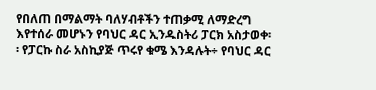የበለጠ በማልማት ባለሃብቶችን ተጠቃሚ ለማድረግ እየተሰራ መሆኑን የባህር ዳር ኢንዱስትሪ ፓርክ አስታወቀ፡፡ የፓርኩ ስራ አስኪያጅ ጥሩየ ቁሜ እንዳሉት÷ የባህር ዳር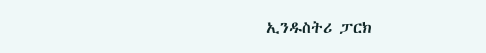ኢንዱስትሪ ፓርክ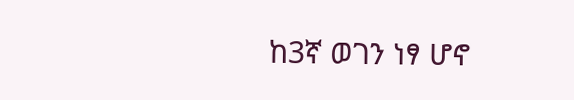ከ3ኛ ወገን ነፃ ሆኖ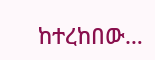ከተረከበው…